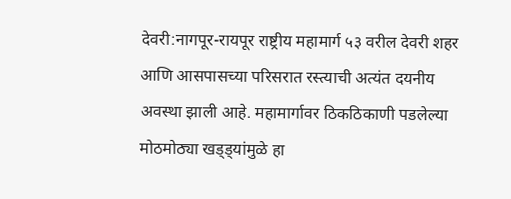देवरी:नागपूर-रायपूर राष्ट्रीय महामार्ग ५३ वरील देवरी शहर आणि आसपासच्या परिसरात रस्त्याची अत्यंत दयनीय अवस्था झाली आहे. महामार्गावर ठिकठिकाणी पडलेल्या मोठमोठ्या खड्ड्यांमुळे हा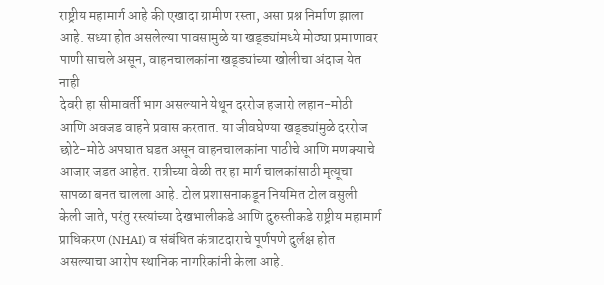राष्ट्रीय महामार्ग आहे की एखादा ग्रामीण रस्ता, असा प्रश्न निर्माण झाला आहे. सध्या होत असलेल्या पावसामुळे या खड्ड्यांमध्ये मोठ्या प्रमाणावर पाणी साचले असून, वाहनचालकांना खड्ड्यांच्या खोलीचा अंदाज येत नाही
देवरी हा सीमावर्ती भाग असल्याने येथून दररोज हजारो लहान-मोठी आणि अवजड वाहने प्रवास करतात. या जीवघेण्या खड्ड्यांमुळे दररोज छोटे-मोठे अपघात घडत असून वाहनचालकांना पाठीचे आणि मणक्याचे आजार जडत आहेत. रात्रीच्या वेळी तर हा मार्ग चालकांसाठी मृत्यूचा सापळा बनत चालला आहे. टोल प्रशासनाकडून नियमित टोल वसुली केली जाते, परंतु रस्त्यांच्या देखभालीकडे आणि दुरुस्तीकडे राष्ट्रीय महामार्ग प्राधिकरण (NHAI) व संबंधित कंत्राटदाराचे पूर्णपणे दुर्लक्ष होत असल्याचा आरोप स्थानिक नागरिकांनी केला आहे.